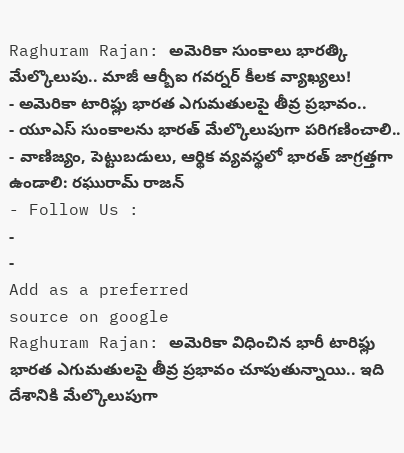Raghuram Rajan: అమెరికా సుంకాలు భారత్కి మేల్కొలుపు.. మాజీ ఆర్బీఐ గవర్నర్ కీలక వ్యాఖ్యలు!
- అమెరికా టారిఫ్లు భారత ఎగుమతులపై తీవ్ర ప్రభావం..
- యూఎస్ సుంకాలను భారత్ మేల్కొలుపుగా పరిగణించాలి..
- వాణిజ్యం, పెట్టుబడులు, ఆర్థిక వ్యవస్థలో భారత్ జాగ్రత్తగా ఉండాలి: రఘురామ్ రాజన్
- Follow Us :
-
-
Add as a preferred
source on google
Raghuram Rajan: అమెరికా విధించిన భారీ టారిఫ్లు భారత ఎగుమతులపై తీవ్ర ప్రభావం చూపుతున్నాయి.. ఇది దేశానికి మేల్కొలుపుగా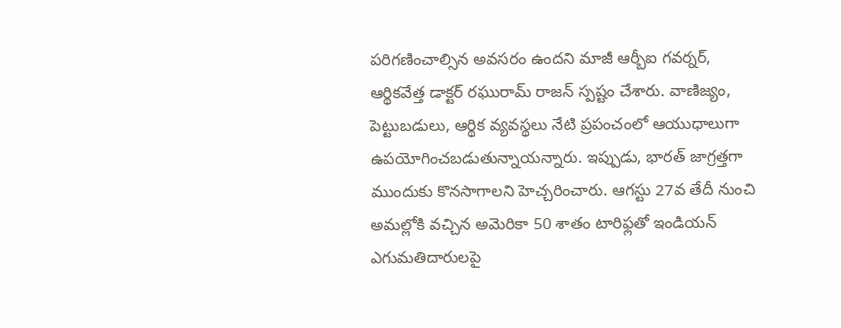పరిగణించాల్సిన అవసరం ఉందని మాజీ ఆర్బీఐ గవర్నర్, ఆర్థికవేత్త డాక్టర్ రఘురామ్ రాజన్ స్పష్టం చేశారు. వాణిజ్యం, పెట్టుబడులు, ఆర్థిక వ్యవస్థలు నేటి ప్రపంచంలో ఆయుధాలుగా ఉపయోగించబడుతున్నాయన్నారు. ఇప్పుడు, భారత్ జాగ్రత్తగా ముందుకు కొనసాగాలని హెచ్చరించారు. ఆగస్టు 27వ తేదీ నుంచి అమల్లోకి వచ్చిన అమెరికా 50 శాతం టారిఫ్లతో ఇండియన్ ఎగుమతిదారులపై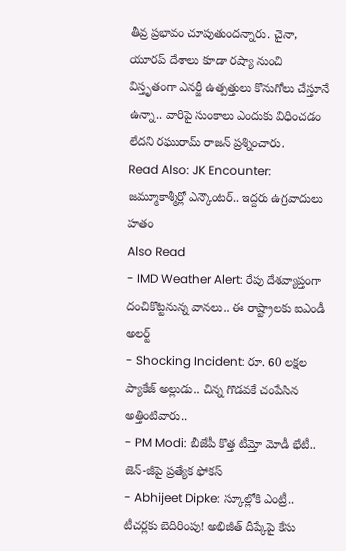తీవ్ర ప్రభావం చూపుతుందన్నారు. చైనా, యూరప్ దేశాలు కూడా రష్యా నుంచి విస్తృతంగా ఎనర్జీ ఉత్పత్తులు కొనుగోలు చేస్తూనే ఉన్నా.. వారిపై సుంకాలు ఎందుకు విధించడం లేదని రఘురామ్ రాజన్ ప్రశ్నించారు.
Read Also: JK Encounter: జమ్మూకాశ్మీర్లో ఎన్కౌంటర్.. ఇద్దరు ఉగ్రవాదులు హతం
Also Read
- IMD Weather Alert: రేపు దేశవ్యాప్తంగా దంచికొట్టనున్న వానలు.. ఈ రాష్ట్రాలకు ఐఎండీ అలర్ట్
- Shocking Incident: రూ. 60 లక్షల ప్యాకేజ్ అల్లుడు.. చిన్న గొడవకే చంపేసిన అత్తింటివారు..
- PM Modi: బీజేపీ కొత్త టీమ్తో మోడీ భేటీ.. జెన్-జీపై ప్రత్యేక ఫోకస్
- Abhijeet Dipke: స్కూల్లోకి ఎంట్రీ.. టీచర్లకు బెదిరింపు! అభిజీత్ దీప్కేపై కేసు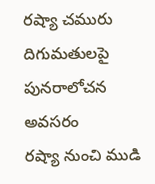రష్యా చమురు దిగుమతులపై పునరాలోచన అవసరం
రష్యా నుంచి ముడి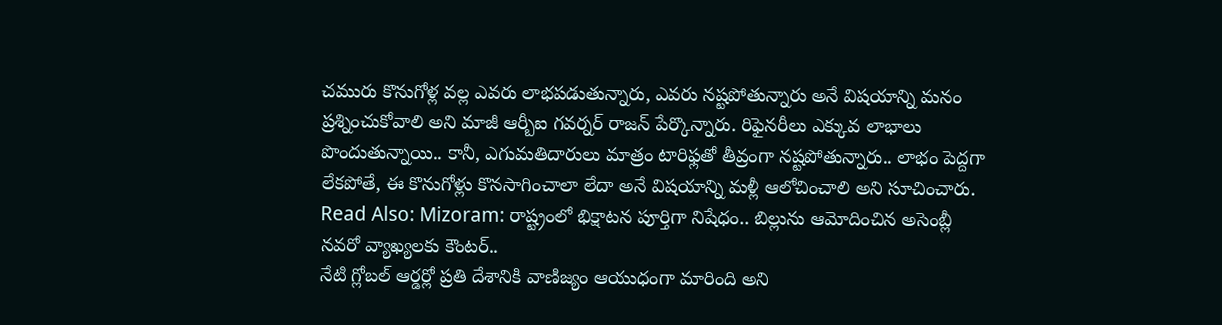చమురు కొనుగోళ్ల వల్ల ఎవరు లాభపడుతున్నారు, ఎవరు నష్టపోతున్నారు అనే విషయాన్ని మనం ప్రశ్నించుకోవాలి అని మాజీ ఆర్బీఐ గవర్నర్ రాజన్ పేర్కొన్నారు. రిఫైనరీలు ఎక్కువ లాభాలు పొందుతున్నాయి.. కానీ, ఎగుమతిదారులు మాత్రం టారిఫ్లతో తీవ్రంగా నష్టపోతున్నారు.. లాభం పెద్దగా లేకపోతే, ఈ కొనుగోళ్లు కొనసాగించాలా లేదా అనే విషయాన్ని మళ్లీ ఆలోచించాలి అని సూచించారు.
Read Also: Mizoram: రాష్ట్రంలో భిక్షాటన పూర్తిగా నిషేధం.. బిల్లును ఆమోదించిన అసెంబ్లీ
నవరో వ్యాఖ్యలకు కౌంటర్..
నేటి గ్లోబల్ ఆర్డర్లో ప్రతి దేశానికి వాణిజ్యం ఆయుధంగా మారింది అని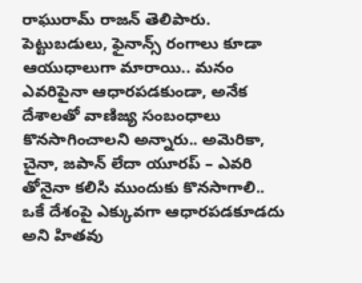రాఘురామ్ రాజన్ తెలిపారు. పెట్టుబడులు, ఫైనాన్స్ రంగాలు కూడా ఆయుధాలుగా మారాయి.. మనం ఎవరిపైనా ఆధారపడకుండా, అనేక దేశాలతో వాణిజ్య సంబంధాలు కొనసాగించాలని అన్నారు.. అమెరికా, చైనా, జపాన్ లేదా యూరప్ – ఎవరి తోనైనా కలిసి ముందుకు కొనసాగాలి.. ఒకే దేశంపై ఎక్కువగా ఆధారపడకూడదు అని హితవు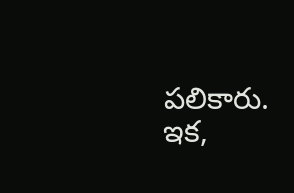పలికారు. ఇక,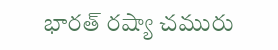భారత్ రష్యా చమురు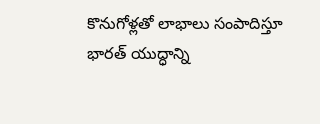కొనుగోళ్లతో లాభాలు సంపాదిస్తూ భారత్ యుద్ధాన్ని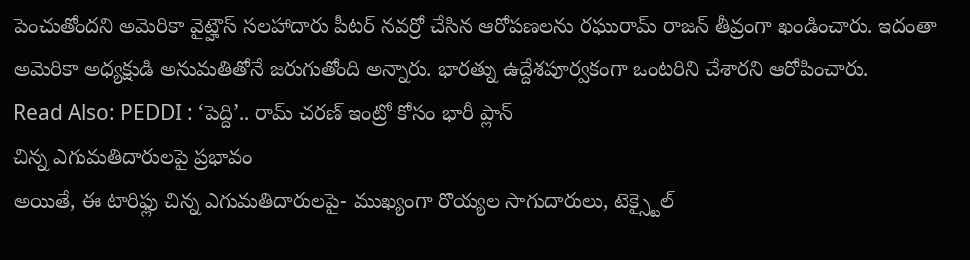పెంచుతోందని అమెరికా వైట్హౌస్ సలహాదారు పీటర్ నవర్రో చేసిన ఆరోపణలను రఘురామ్ రాజన్ తీవ్రంగా ఖండించారు. ఇదంతా అమెరికా అధ్యక్షుడి అనుమతితోనే జరుగుతోంది అన్నారు. భారత్ను ఉద్దేశపూర్వకంగా ఒంటరిని చేశారని ఆరోపించారు.
Read Also: PEDDI : ‘పెద్ది’.. రామ్ చరణ్ ఇంట్రో కోసం భారీ ప్లాన్
చిన్న ఎగుమతిదారులపై ప్రభావం
అయితే, ఈ టారిఫ్లు చిన్న ఎగుమతిదారులపై- ముఖ్యంగా రొయ్యల సాగుదారులు, టెక్స్టైల్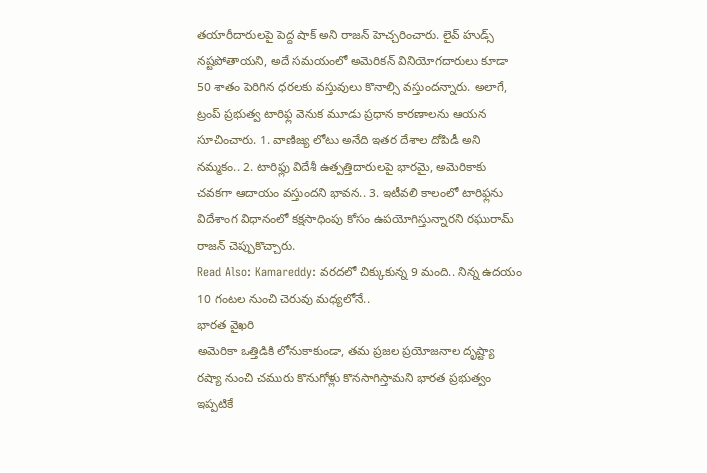తయారీదారులపై పెద్ద షాక్ అని రాజన్ హెచ్చరించారు. లైవ్ హుడ్స్ నష్టపోతాయని, అదే సమయంలో అమెరికన్ వినియోగదారులు కూడా 50 శాతం పెరిగిన ధరలకు వస్తువులు కొనాల్సి వస్తుందన్నారు. అలాగే, ట్రంప్ ప్రభుత్వ టారిఫ్ల వెనుక మూడు ప్రధాన కారణాలను ఆయన సూచించారు. 1. వాణిజ్య లోటు అనేది ఇతర దేశాల దోపిడీ అని నమ్మకం.. 2. టారిఫ్లు విదేశీ ఉత్పత్తిదారులపై భారమై, అమెరికాకు చవకగా ఆదాయం వస్తుందని భావన.. 3. ఇటీవలి కాలంలో టారిఫ్లను విదేశాంగ విధానంలో కక్షసాధింపు కోసం ఉపయోగిస్తున్నారని రఘురామ్ రాజన్ చెప్పుకొచ్చారు.
Read Also: Kamareddy: వరదలో చిక్కుకున్న 9 మంది.. నిన్న ఉదయం 10 గంటల నుంచి చెరువు మధ్యలోనే..
భారత వైఖరి
అమెరికా ఒత్తిడికి లోనుకాకుండా, తమ ప్రజల ప్రయోజనాల దృష్ట్యా రష్యా నుంచి చమురు కొనుగోళ్లు కొనసాగిస్తామని భారత ప్రభుత్వం ఇప్పటికే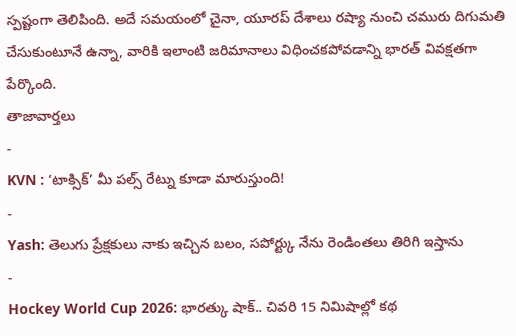స్పష్టంగా తెలిపింది. అదే సమయంలో చైనా, యూరప్ దేశాలు రష్యా నుంచి చమురు దిగుమతి చేసుకుంటూనే ఉన్నా, వారికి ఇలాంటి జరిమానాలు విధించకపోవడాన్ని భారత్ వివక్షతగా పేర్కొంది.
తాజావార్తలు
-
KVN : ‘టాక్సిక్’ మీ పల్స్ రేట్ను కూడా మారుస్తుంది!
-
Yash: తెలుగు ప్రేక్షకులు నాకు ఇచ్చిన బలం, సపోర్ట్కు నేను రెండింతలు తిరిగి ఇస్తాను
-
Hockey World Cup 2026: భారత్కు షాక్.. చివరి 15 నిమిషాల్లో కథ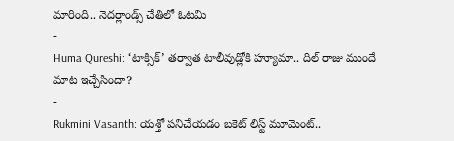మారింది.. నెదర్లాండ్స్ చేతిలో ఓటమి
-
Huma Qureshi: ‘టాక్సిక్’ తర్వాత టాలీవుడ్లోకి హ్యూమా.. దిల్ రాజు ముందే మాట ఇచ్చేసిందా?
-
Rukmini Vasanth: యశ్తో పనిచేయడం బకెట్ లిస్ట్ మూమెంట్..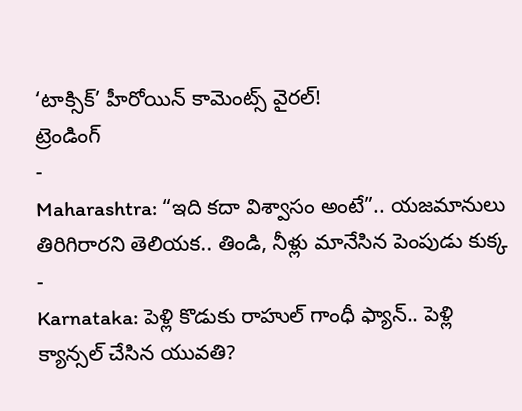‘టాక్సిక్’ హీరోయిన్ కామెంట్స్ వైరల్!
ట్రెండింగ్
-
Maharashtra: “ఇది కదా విశ్వాసం అంటే”.. యజమానులు తిరిగిరారని తెలియక.. తిండి, నీళ్లు మానేసిన పెంపుడు కుక్క
-
Karnataka: పెళ్లి కొడుకు రాహుల్ గాంధీ ఫ్యాన్.. పెళ్లి క్యాన్సల్ చేసిన యువతి?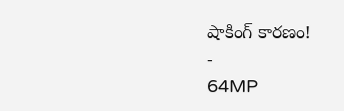షాకింగ్ కారణం!
-
64MP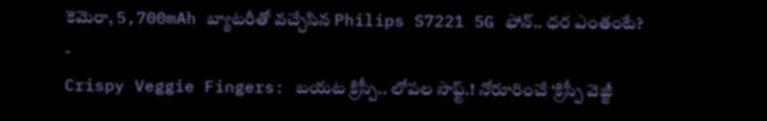కెమెరా, 5,700mAh బ్యాటరీతో వచ్చేసిన Philips S7221 5G ఫోన్.. ధర ఎంతంటే?
-
Crispy Veggie Fingers: బయట క్రిస్పీ.. లోపల సాఫ్ట్.! నోరూరించే ‘క్రిస్పీ వెజ్జీ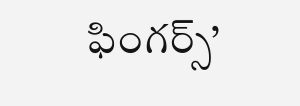ఫింగర్స్’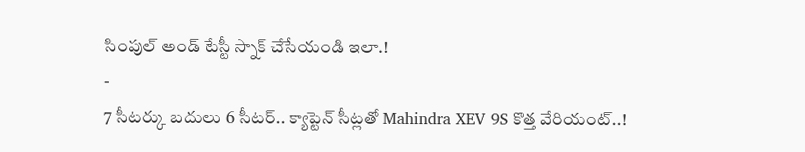సింపుల్ అండ్ టేస్టీ స్నాక్ చేసేయండి ఇలా.!
-
7 సీటర్కు బదులు 6 సీటర్.. క్యాప్టెన్ సీట్లతో Mahindra XEV 9S కొత్త వేరియంట్..!